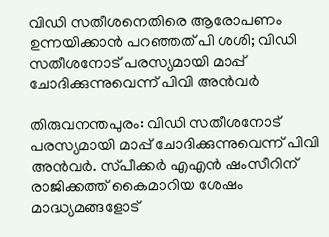വിഡി സതീശനെതിരെ ആരോപണം ഉന്നയിക്കാൻ പറഞ്ഞത് പി ശശി; വിഡി സതീശനോട് പരസ്യമായി മാപ്പ് ചോദിക്കുന്നുവെന്ന് പിവി അൻവർ

തിരുവനന്തപുരം: വിഡി സതീശനോട് പരസ്യമായി മാപ്പ് ചോദിക്കുന്നുവെന്ന് പിവി അൻവർ. സ്‌പീക്കർ എഎൻ ഷംസീറിന് രാജിക്കത്ത് കൈമാറിയ ശേഷം മാദ്ധ്യമങ്ങളോട്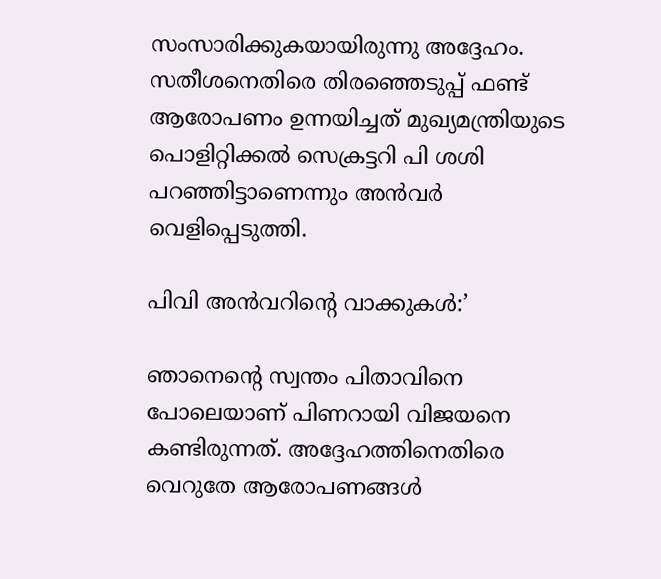സംസാരിക്കുകയായിരുന്നു അദ്ദേഹം. സതീശനെതിരെ തിരഞ്ഞെടുപ്പ് ഫണ്ട് ആരോപണം ഉന്നയിച്ചത് മുഖ്യമന്ത്രിയുടെ പൊളിറ്റിക്കൽ സെക്രട്ടറി പി ശശി പറഞ്ഞിട്ടാണെന്നും അൻവർ വെളിപ്പെടുത്തി.

പിവി അൻവറിന്റെ വാക്കുകൾ:’

ഞാനെന്റെ സ്വന്തം പിതാവിനെ പോലെയാണ് പിണറായി വിജയനെ കണ്ടിരുന്നത്. അദ്ദേഹത്തിനെതിരെ വെറുതേ ആരോപണങ്ങൾ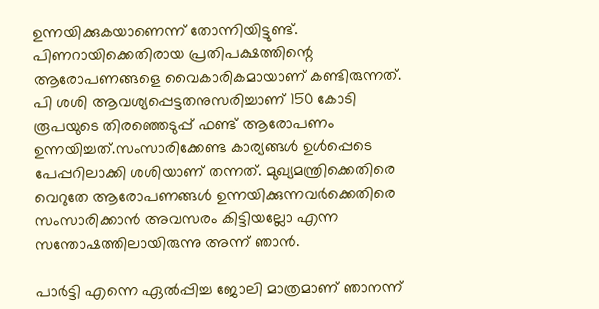ഉന്നയിക്കുകയാണെന്ന് തോന്നിയിട്ടുണ്ട്. പിണറായിക്കെതിരായ പ്രതിപക്ഷത്തിന്റെ ആരോപണങ്ങളെ വൈകാരികമായാണ് കണ്ടിരുന്നത്. പി ശശി ആവശ്യപ്പെട്ടതനുസരിച്ചാണ് 150 കോടി രൂപയുടെ തിരഞ്ഞെടുപ്പ് ഫണ്ട് ആരോപണം ഉന്നയിച്ചത്.സംസാരിക്കേണ്ട കാര്യങ്ങൾ ഉൾപ്പെടെ പേപ്പറിലാക്കി ശശിയാണ് തന്നത്. മുഖ്യമന്ത്രിക്കെതിരെ വെറുതേ ആരോപണങ്ങൾ ഉന്നയിക്കുന്നവർക്കെതിരെ സംസാരിക്കാൻ അവസരം കിട്ടിയല്ലോ എന്ന സന്തോഷത്തിലായിരുന്നു അന്ന് ഞാൻ.

പാർട്ടി എന്നെ ഏൽപ്പിച്ച ജോലി മാത്രമാണ് ഞാനന്ന്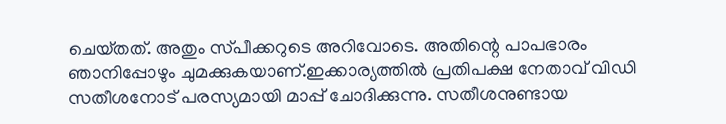ചെയ്‌തത്. അതും സ്‌പീക്കറുടെ അറിവോടെ. അതിന്റെ പാപഭാരം ഞാനിപ്പോഴും ചുമക്കുകയാണ്.ഇക്കാര്യത്തിൽ പ്രതിപക്ഷ നേതാവ് വിഡി സതീശനോട് പരസ്യമായി മാപ്പ് ചോദിക്കുന്നു. സതീശനുണ്ടായ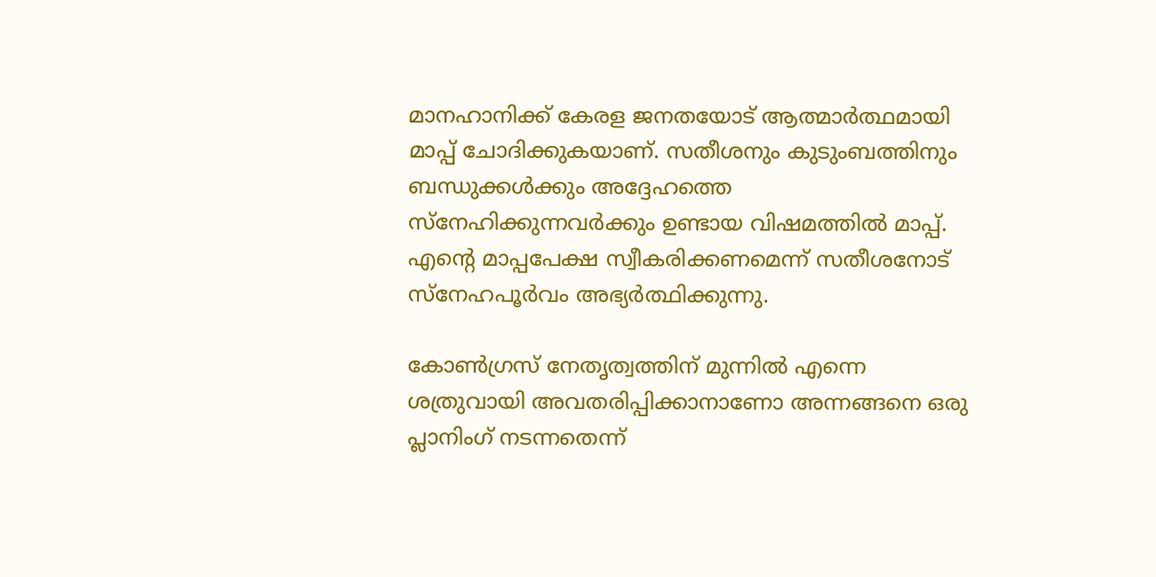മാനഹാനിക്ക് കേരള ജനതയോട് ആത്മാർത്ഥമായി മാപ്പ് ചോദിക്കുകയാണ്. സതീശനും കുടുംബത്തിനും ബന്ധുക്കൾക്കും അദ്ദേഹത്തെ സ്‌നേഹിക്കുന്നവർക്കും ഉണ്ടായ വിഷമത്തിൽ മാപ്പ്. എന്റെ മാപ്പപേക്ഷ സ്വീകരിക്കണമെന്ന് സതീശനോട് സ്‌നേഹപൂർവം അഭ്യർത്ഥിക്കുന്നു.

കോൺഗ്രസ് നേതൃത്വത്തിന് മുന്നിൽ എന്നെ ശത്രുവായി അവതരിപ്പിക്കാനാണോ അന്നങ്ങനെ ഒരു പ്ലാനിംഗ് നടന്നതെന്ന്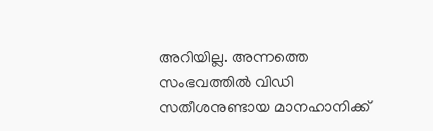അറിയില്ല. അന്നത്തെ സംഭവത്തിൽ വിഡി സതീശനുണ്ടായ മാനഹാനിക്ക്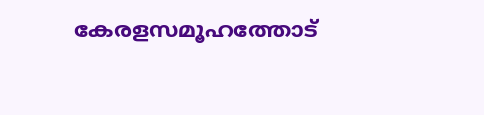കേരളസമൂഹത്തോട്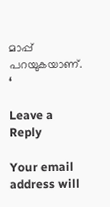മാപ്പ് പറയുകയാണ്. ‘

Leave a Reply

Your email address will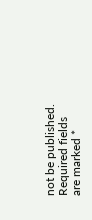not be published. Required fields are marked *